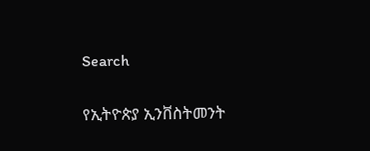Search

የኢትዮጵያ ኢንቨስትመንት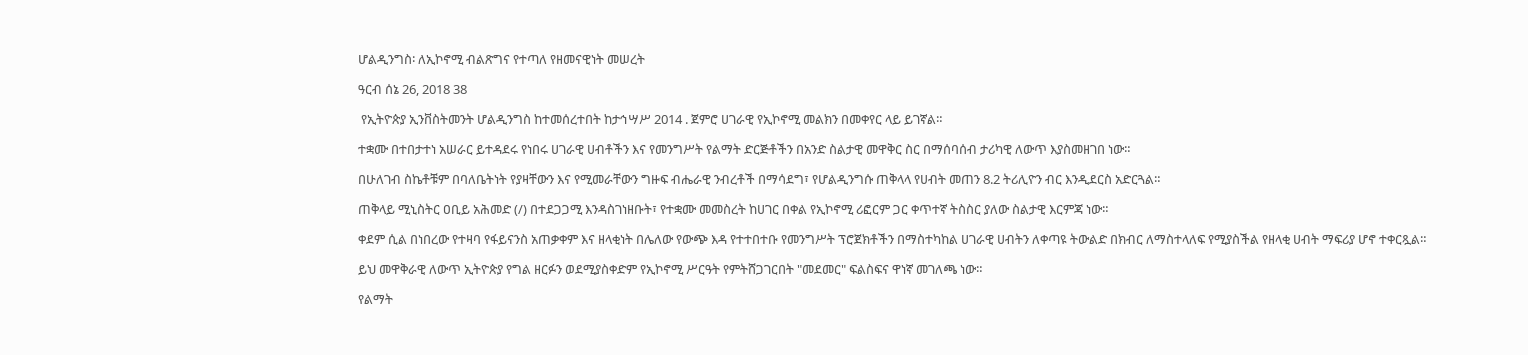ሆልዲንግስ፡ ለኢኮኖሚ ብልጽግና የተጣለ የዘመናዊነት መሠረት

ዓርብ ሰኔ 26, 2018 38

 የኢትዮጵያ ኢንቨስትመንት ሆልዲንግስ ከተመሰረተበት ከታኅሣሥ 2014 . ጀምሮ ሀገራዊ የኢኮኖሚ መልክን በመቀየር ላይ ይገኛል።

ተቋሙ በተበታተነ አሠራር ይተዳደሩ የነበሩ ሀገራዊ ሀብቶችን እና የመንግሥት የልማት ድርጅቶችን በአንድ ስልታዊ መዋቅር ስር በማሰባሰብ ታሪካዊ ለውጥ እያስመዘገበ ነው።

በሁለገብ ስኬቶቹም በባለቤትነት የያዛቸውን እና የሚመራቸውን ግዙፍ ብሔራዊ ንብረቶች በማሳደግ፣ የሆልዲንግሱ ጠቅላላ የሀብት መጠን 8.2 ትሪሊዮን ብር እንዲደርስ አድርጓል።

ጠቅላይ ሚኒስትር ዐቢይ አሕመድ (/) በተደጋጋሚ እንዳስገነዘቡት፣ የተቋሙ መመስረት ከሀገር በቀል የኢኮኖሚ ሪፎርም ጋር ቀጥተኛ ትስስር ያለው ስልታዊ እርምጃ ነው።

ቀደም ሲል በነበረው የተዛባ የፋይናንስ አጠቃቀም እና ዘላቂነት በሌለው የውጭ እዳ የተተበተቡ የመንግሥት ፕሮጀክቶችን በማስተካከል ሀገራዊ ሀብትን ለቀጣዩ ትውልድ በክብር ለማስተላለፍ የሚያስችል የዘላቂ ሀብት ማፍሪያ ሆኖ ተቀርጿል።

ይህ መዋቅራዊ ለውጥ ኢትዮጵያ የግል ዘርፉን ወደሚያስቀድም የኢኮኖሚ ሥርዓት የምትሸጋገርበት "መደመር" ፍልስፍና ዋነኛ መገለጫ ነው።

የልማት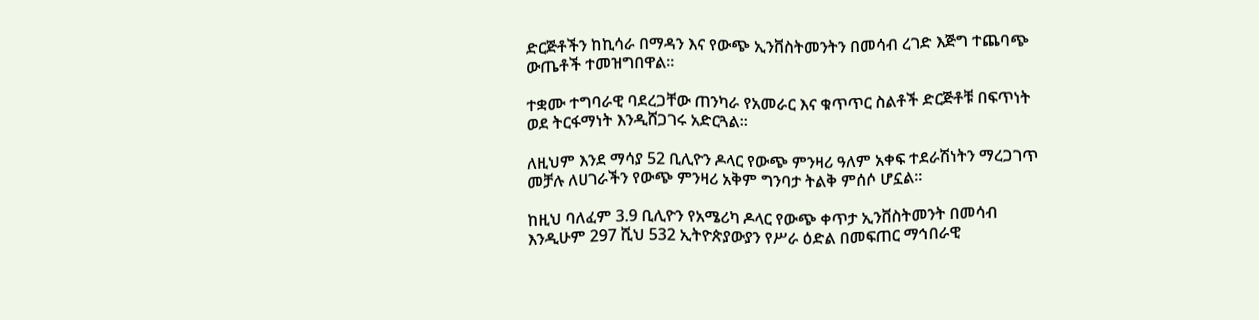ድርጅቶችን ከኪሳራ በማዳን እና የውጭ ኢንቨስትመንትን በመሳብ ረገድ እጅግ ተጨባጭ ውጤቶች ተመዝግበዋል።

ተቋሙ ተግባራዊ ባደረጋቸው ጠንካራ የአመራር እና ቁጥጥር ስልቶች ድርጅቶቹ በፍጥነት ወደ ትርፋማነት እንዲሸጋገሩ አድርጓል።

ለዚህም እንደ ማሳያ 52 ቢሊዮን ዶላር የውጭ ምንዛሪ ዓለም አቀፍ ተደራሽነትን ማረጋገጥ መቻሉ ለሀገራችን የውጭ ምንዛሪ አቅም ግንባታ ትልቅ ምሰሶ ሆኗል።

ከዚህ ባለፈም 3.9 ቢሊዮን የአሜሪካ ዶላር የውጭ ቀጥታ ኢንቨስትመንት በመሳብ እንዲሁም 297 ሺህ 532 ኢትዮጵያውያን የሥራ ዕድል በመፍጠር ማኅበራዊ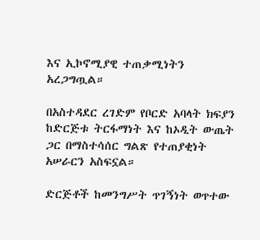እና ኢኮኖሚያዊ ተጠቃሚነትን አረጋግጧል።

በአስተዳደር ረገድም የቦርድ አባላት ክፍያን ከድርጅቱ ትርፋማነት እና ከኦዲት ውጤት ጋር በማስተሳሰር ግልጽ የተጠያቂነት አሠራርን አስፍኗል።

ድርጅቶች ከመንግሥት ጥገኝነት ወጥተው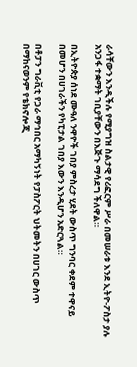ራሳቸውን እንዲችሉ የሚያግዝ ስልታዊ የሪፎርም ሥራ በመሠራቱ እንደ ኢትዮ-ፖስታ ያሉ አንጋፋ ተቋማት ገቢያቸውን በእጅጉ ማሳደግ ችለዋል።

በኢትዮጵያ ሰነደ ሙዓለ ንዋዮች ገበያ ምስረታ ሂደት ውስጥ ግንባር ቀደም ተዋናይ በመሆን በሀገራችን የካፒታል ገበያ እውን እንዲሆን አድርጓል።

በቶፓን ግራቪቲ የጋራ ማኅበር አማካኝነት የፓስፖርት ህትመትን በሀገር ውስጥ በማከናወንም የቴክኖሎጂ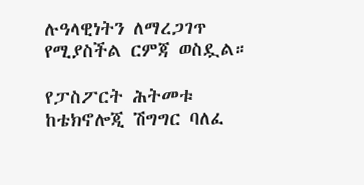ሉዓላዊነትን ለማረጋገጥ የሚያስችል ርምጃ ወስዷል።

የፓስፖርት ሕትመቱ ከቴክኖሎጂ ሽግግር ባለፈ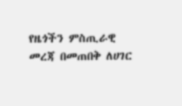የዜጎችን ምስጢራዊ መረጃ በመጠበቅ ለሀገር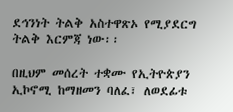ደኅንነት ትልቅ አስተዋጽኦ የሚያደርግ ትልቅ እርምጃ ነው፡፡

በዚህም መሰረት ተቋሙ የኢትዮጵያን ኢኮኖሚ ከማዘመን ባለፈ፣ ለወደፊቱ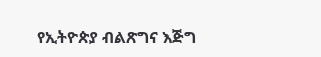የኢትዮጵያ ብልጽግና እጅግ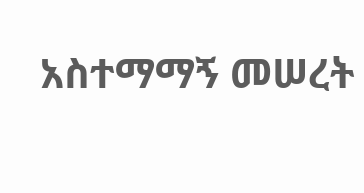አስተማማኝ መሠረት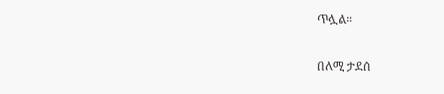ጥሏል።

በለሚ ታደሰ